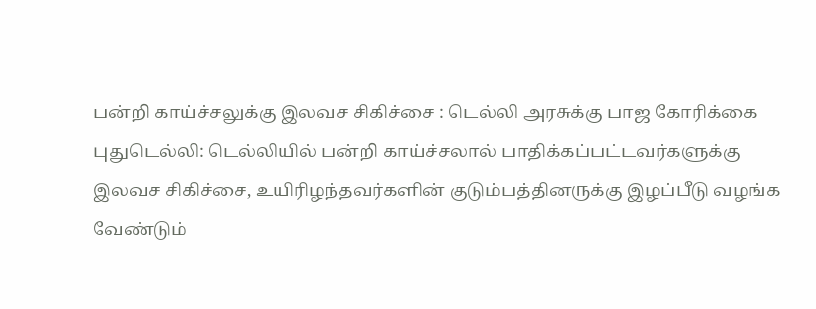பன்றி காய்ச்சலுக்கு இலவச சிகிச்சை : டெல்லி அரசுக்கு பாஜ கோரிக்கை
புதுடெல்லி: டெல்லியில் பன்றி காய்ச்சலால் பாதிக்கப்பட்டவர்களுக்கு இலவச சிகிச்சை, உயிரிழந்தவர்களின் குடும்பத்தினருக்கு இழப்பீடு வழங்க வேண்டும்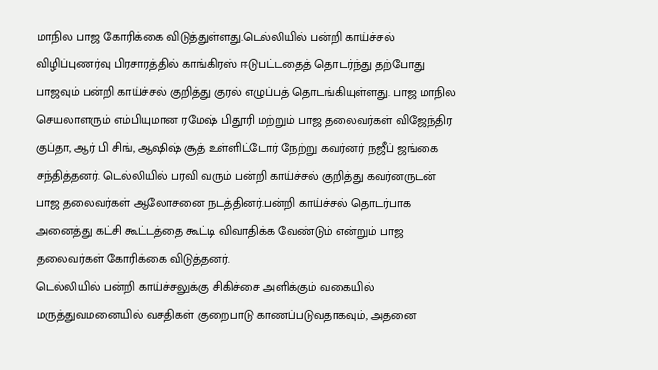மாநில பாஜ கோரிக்கை விடுத்துள்ளது.டெல்லியில் பன்றி காய்ச்சல் விழிப்புணர்வு பிரசாரத்தில் காங்கிரஸ் ஈடுபட்டதைத் தொடர்ந்து தற்போது பாஜவும் பன்றி காய்ச்சல் குறித்து குரல் எழுப்பத் தொடங்கியுள்ளது. பாஜ மாநில செயலாளரும் எம்பியுமான ரமேஷ் பிதூரி மற்றும் பாஜ தலைவர்கள் விஜேந்திர குப்தா, ஆர் பி சிங், ஆஷிஷ் சூத் உள்ளிட்டோர் நேற்று கவர்னர் நஜீப் ஜங்கை சந்தித்தனர். டெல்லியில் பரவி வரும் பன்றி காய்ச்சல் குறித்து கவர்னருடன் பாஜ தலைவர்கள் ஆலோசனை நடத்தினர்.பன்றி காய்ச்சல் தொடர்பாக அனைத்து கட்சி கூட்டத்தை கூட்டி விவாதிக்க வேண்டும் என்றும் பாஜ தலைவர்கள் கோரிக்கை விடுத்தனர்.
டெல்லியில் பன்றி காய்ச்சலுக்கு சிகிச்சை அளிக்கும் வகையில் மருத்துவமனையில் வசதிகள் குறைபாடு காணப்படுவதாகவும், அதனை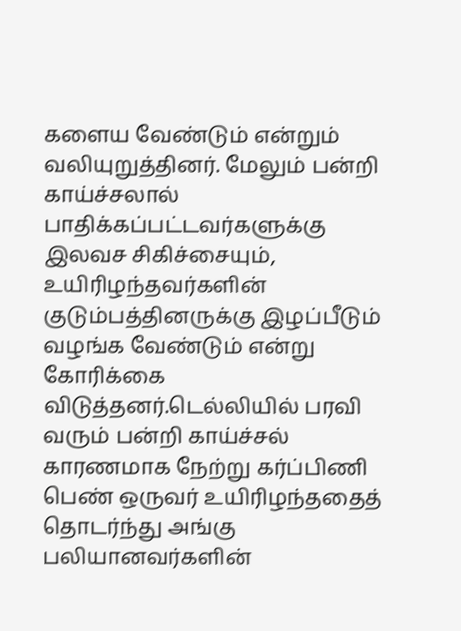களைய வேண்டும் என்றும் வலியுறுத்தினர். மேலும் பன்றி காய்ச்சலால் பாதிக்கப்பட்டவர்களுக்கு இலவச சிகிச்சையும், உயிரிழந்தவர்களின் குடும்பத்தினருக்கு இழப்பீடும் வழங்க வேண்டும் என்று கோரிக்கை விடுத்தனர்.டெல்லியில் பரவி வரும் பன்றி காய்ச்சல் காரணமாக நேற்று கர்ப்பிணி பெண் ஒருவர் உயிரிழந்ததைத் தொடர்ந்து அங்கு பலியானவர்களின்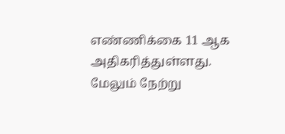எண்ணிக்கை 11 ஆக அதிகரித்துள்ளது. மேலும் நேற்று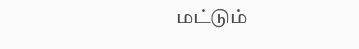மட்டும்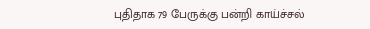புதிதாக 79 பேருக்கு பன்றி காய்ச்சல்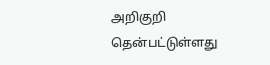அறிகுறி தென்பட்டுள்ளது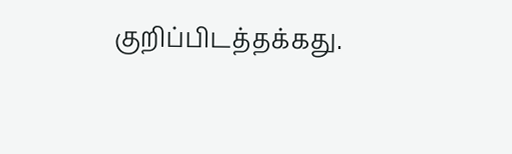குறிப்பிடத்தக்கது.